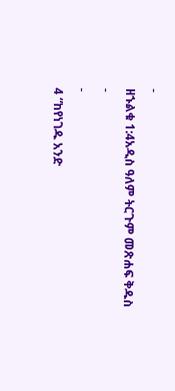-
ዘኁልቁ 1:4አዲስ ዓለም ትርጉም መጽሐፍ ቅዱስ
-
-
4 “ከየነገዱ አንድ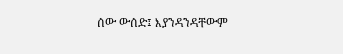ሰው ውሰድ፤ እያንዳንዳቸውም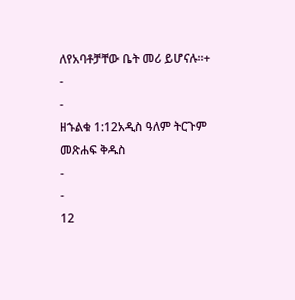ለየአባቶቻቸው ቤት መሪ ይሆናሉ።+
-
-
ዘኁልቁ 1:12አዲስ ዓለም ትርጉም መጽሐፍ ቅዱስ
-
-
12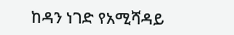ከዳን ነገድ የአሚሻዳይ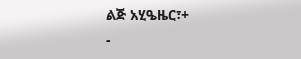ልጅ አሂዔዜር፣+
-